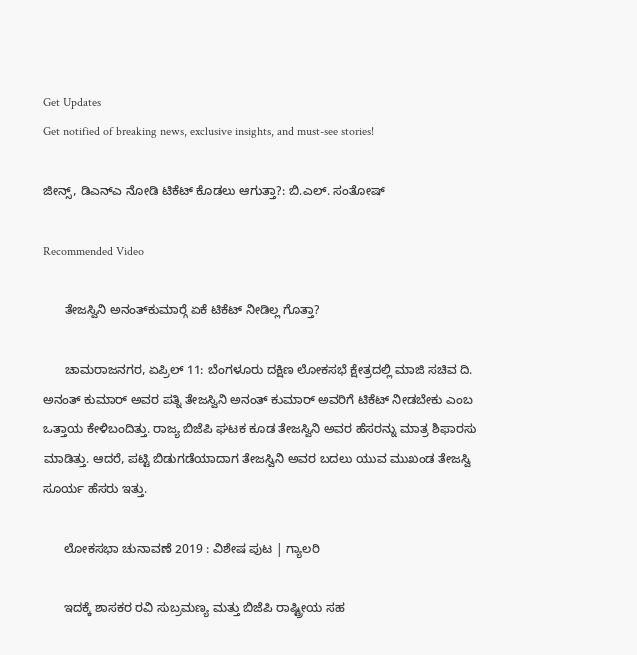Get Updates
Get notified of breaking news, exclusive insights, and must-see stories!

ಜೀನ್ಸ್, ಡಿಎನ್‌ಎ ನೋಡಿ ಟಿಕೆಟ್ ಕೊಡಲು ಆಗುತ್ತಾ?: ಬಿ.ಎಲ್. ಸಂತೋಷ್

Recommended Video

      ತೇಜಸ್ವಿನಿ ಅನಂತ್‍ಕುಮಾರ್‍ಗೆ ಏಕೆ ಟಿಕೆಟ್ ನೀಡಿಲ್ಲ ಗೊತ್ತಾ?

      ಚಾಮರಾಜನಗರ, ಏಪ್ರಿಲ್ 11: ಬೆಂಗಳೂರು ದಕ್ಷಿಣ ಲೋಕಸಭೆ ಕ್ಷೇತ್ರದಲ್ಲಿ ಮಾಜಿ ಸಚಿವ ದಿ. ಅನಂತ್ ಕುಮಾರ್ ಅವರ ಪತ್ನಿ ತೇಜಸ್ವಿನಿ ಅನಂತ್ ಕುಮಾರ್ ಅವರಿಗೆ ಟಿಕೆಟ್ ನೀಡಬೇಕು ಎಂಬ ಒತ್ತಾಯ ಕೇಳಿಬಂದಿತ್ತು. ರಾಜ್ಯ ಬಿಜೆಪಿ ಘಟಕ ಕೂಡ ತೇಜಸ್ವಿನಿ ಅವರ ಹೆಸರನ್ನು ಮಾತ್ರ ಶಿಫಾರಸು ಮಾಡಿತ್ತು. ಆದರೆ, ಪಟ್ಟಿ ಬಿಡುಗಡೆಯಾದಾಗ ತೇಜಸ್ವಿನಿ ಅವರ ಬದಲು ಯುವ ಮುಖಂಡ ತೇಜಸ್ವಿ ಸೂರ್ಯ ಹೆಸರು ಇತ್ತು.

      ಲೋಕಸಭಾ ಚುನಾವಣೆ 2019 : ವಿಶೇಷ ಪುಟ | ಗ್ಯಾಲರಿ

      ಇದಕ್ಕೆ ಶಾಸಕರ ರವಿ ಸುಬ್ರಮಣ್ಯ ಮತ್ತು ಬಿಜೆಪಿ ರಾಷ್ಟ್ರೀಯ ಸಹ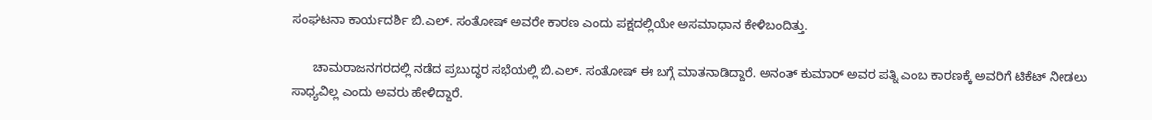ಸಂಘಟನಾ ಕಾರ್ಯದರ್ಶಿ ಬಿ.ಎಲ್. ಸಂತೋಷ್ ಅವರೇ ಕಾರಣ ಎಂದು ಪಕ್ಷದಲ್ಲಿಯೇ ಅಸಮಾಧಾನ ಕೇಳಿಬಂದಿತ್ತು.

      ಚಾಮರಾಜನಗರದಲ್ಲಿ ನಡೆದ ಪ್ರಬುದ್ಧರ ಸಭೆಯಲ್ಲಿ ಬಿ.ಎಲ್. ಸಂತೋಷ್ ಈ ಬಗ್ಗೆ ಮಾತನಾಡಿದ್ದಾರೆ. ಅನಂತ್ ಕುಮಾರ್ ಅವರ ಪತ್ನಿ ಎಂಬ ಕಾರಣಕ್ಕೆ ಅವರಿಗೆ ಟಿಕೆಟ್ ನೀಡಲು ಸಾಧ್ಯವಿಲ್ಲ ಎಂದು ಅವರು ಹೇಳಿದ್ದಾರೆ.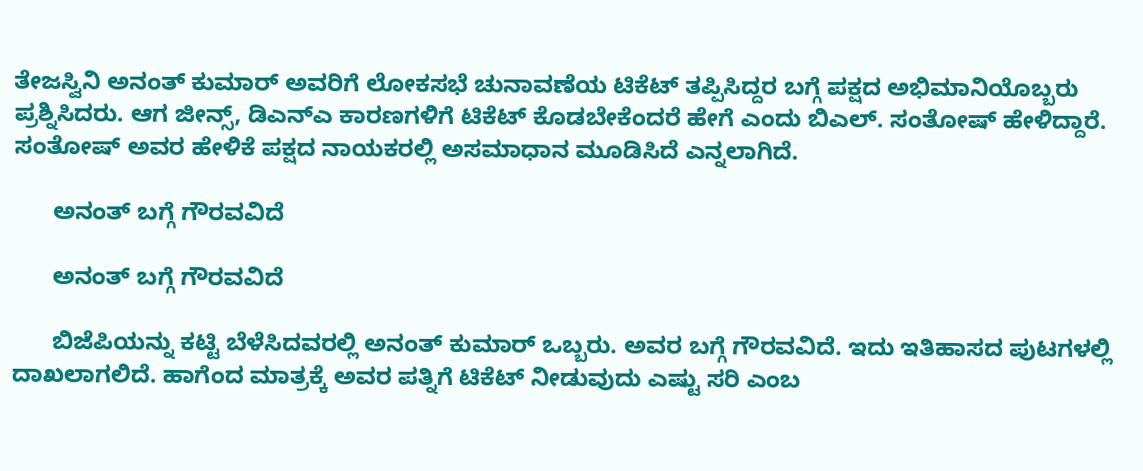ತೇಜಸ್ವಿನಿ ಅನಂತ್ ಕುಮಾರ್ ಅವರಿಗೆ ಲೋಕಸಭೆ ಚುನಾವಣೆಯ ಟಿಕೆಟ್ ತಪ್ಪಿಸಿದ್ದರ ಬಗ್ಗೆ ಪಕ್ಷದ ಅಭಿಮಾನಿಯೊಬ್ಬರು ಪ್ರಶ್ನಿಸಿದರು. ಆಗ ಜೀನ್ಸ್, ಡಿಎನ್‌ಎ ಕಾರಣಗಳಿಗೆ ಟಿಕೆಟ್ ಕೊಡಬೇಕೆಂದರೆ ಹೇಗೆ ಎಂದು ಬಿಎಲ್. ಸಂತೋಷ್ ಹೇಳಿದ್ದಾರೆ. ಸಂತೋಷ್ ಅವರ ಹೇಳಿಕೆ ಪಕ್ಷದ ನಾಯಕರಲ್ಲಿ ಅಸಮಾಧಾನ ಮೂಡಿಸಿದೆ ಎನ್ನಲಾಗಿದೆ.

      ಅನಂತ್ ಬಗ್ಗೆ ಗೌರವವಿದೆ

      ಅನಂತ್ ಬಗ್ಗೆ ಗೌರವವಿದೆ

      ಬಿಜೆಪಿಯನ್ನು ಕಟ್ಟಿ ಬೆಳೆಸಿದವರಲ್ಲಿ ಅನಂತ್ ಕುಮಾರ್ ಒಬ್ಬರು. ಅವರ ಬಗ್ಗೆ ಗೌರವವಿದೆ. ಇದು ಇತಿಹಾಸದ ಪುಟಗಳಲ್ಲಿ ದಾಖಲಾಗಲಿದೆ. ಹಾಗೆಂದ ಮಾತ್ರಕ್ಕೆ ಅವರ ಪತ್ನಿಗೆ ಟಿಕೆಟ್ ನೀಡುವುದು ಎಷ್ಟು ಸರಿ ಎಂಬ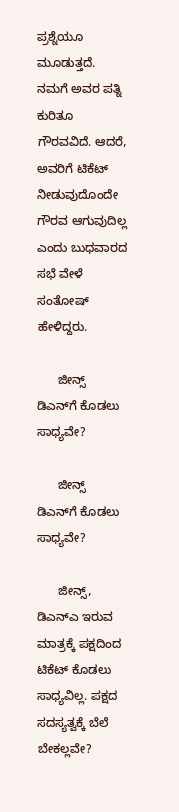ಪ್ರಶ್ನೆಯೂ ಮೂಡುತ್ತದೆ. ನಮಗೆ ಅವರ ಪತ್ನಿ ಕುರಿತೂ ಗೌರವವಿದೆ. ಆದರೆ, ಅವರಿಗೆ ಟಿಕೆಟ್ ನೀಡುವುದೊಂದೇ ಗೌರವ ಆಗುವುದಿಲ್ಲ ಎಂದು ಬುಧವಾರದ ಸಭೆ ವೇಳೆ ಸಂತೋಷ್ ಹೇಳಿದ್ದರು.

      ಜೀನ್ಸ್ ಡಿಎನ್‌ಗೆ ಕೊಡಲು ಸಾಧ್ಯವೇ?

      ಜೀನ್ಸ್ ಡಿಎನ್‌ಗೆ ಕೊಡಲು ಸಾಧ್ಯವೇ?

      ಜೀನ್ಸ್, ಡಿಎನ್‌ಎ ಇರುವ ಮಾತ್ರಕ್ಕೆ ಪಕ್ಷದಿಂದ ಟಿಕೆಟ್ ಕೊಡಲು ಸಾಧ್ಯವಿಲ್ಲ. ಪಕ್ಷದ ಸದಸ್ಯತ್ವಕ್ಕೆ ಬೆಲೆ ಬೇಕಲ್ಲವೇ?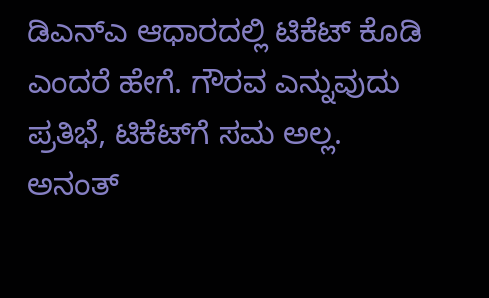ಡಿಎನ್‌ಎ ಆಧಾರದಲ್ಲಿ ಟಿಕೆಟ್ ಕೊಡಿ ಎಂದರೆ ಹೇಗೆ. ಗೌರವ ಎನ್ನುವುದು ಪ್ರತಿಭೆ, ಟಿಕೆಟ್‌ಗೆ ಸಮ ಅಲ್ಲ. ಅನಂತ್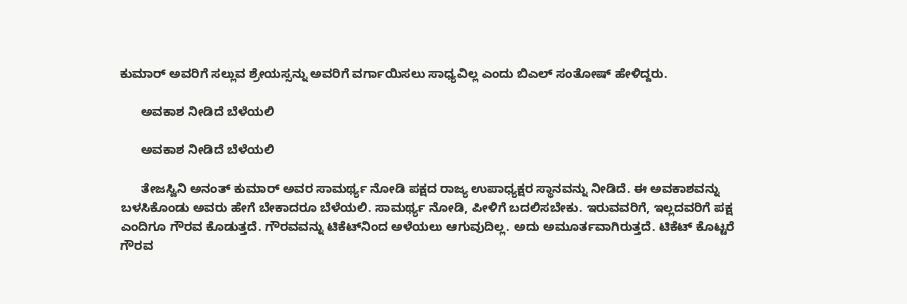ಕುಮಾರ್ ಅವರಿಗೆ ಸಲ್ಲುವ ಶ್ರೇಯಸ್ಸನ್ನು ಅವರಿಗೆ ವರ್ಗಾಯಿಸಲು ಸಾಧ್ಯವಿಲ್ಲ ಎಂದು ಬಿಎಲ್ ಸಂತೋಷ್ ಹೇಳಿದ್ದರು.

      ಅವಕಾಶ ನೀಡಿದೆ ಬೆಳೆಯಲಿ

      ಅವಕಾಶ ನೀಡಿದೆ ಬೆಳೆಯಲಿ

      ತೇಜಸ್ವಿನಿ ಅನಂತ್ ಕುಮಾರ್ ಅವರ ಸಾಮರ್ಥ್ಯ ನೋಡಿ ಪಕ್ಷದ ರಾಜ್ಯ ಉಪಾಧ್ಯಕ್ಷರ ಸ್ಥಾನವನ್ನು ನೀಡಿದೆ. ಈ ಅವಕಾಶವನ್ನು ಬಳಸಿಕೊಂಡು ಅವರು ಹೇಗೆ ಬೇಕಾದರೂ ಬೆಳೆಯಲಿ. ಸಾಮರ್ಥ್ಯ ನೋಡಿ, ಪೀಳಿಗೆ ಬದಲಿಸಬೇಕು. ಇರುವವರಿಗೆ, ಇಲ್ಲದವರಿಗೆ ಪಕ್ಷ ಎಂದಿಗೂ ಗೌರವ ಕೊಡುತ್ತದೆ. ಗೌರವವನ್ನು ಟಿಕೆಟ್‌ನಿಂದ ಅಳೆಯಲು ಆಗುವುದಿಲ್ಲ. ಅದು ಅಮೂರ್ತವಾಗಿರುತ್ತದೆ. ಟಿಕೆಟ್ ಕೊಟ್ಟರೆ ಗೌರವ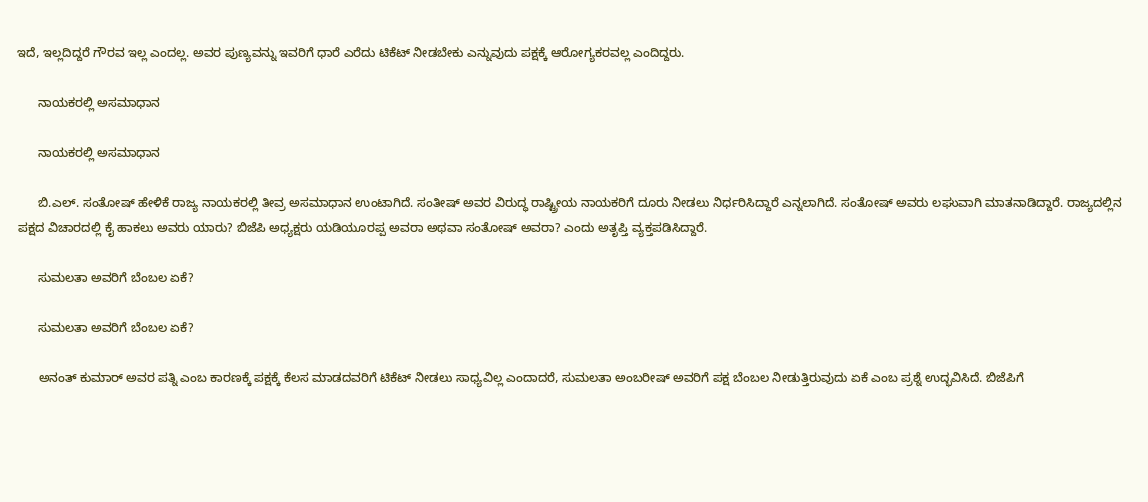ಇದೆ, ಇಲ್ಲದಿದ್ದರೆ ಗೌರವ ಇಲ್ಲ ಎಂದಲ್ಲ. ಅವರ ಪುಣ್ಯವನ್ನು ಇವರಿಗೆ ಧಾರೆ ಎರೆದು ಟಿಕೆಟ್ ನೀಡಬೇಕು ಎನ್ನುವುದು ಪಕ್ಷಕ್ಕೆ ಆರೋಗ್ಯಕರವಲ್ಲ ಎಂದಿದ್ದರು.

      ನಾಯಕರಲ್ಲಿ ಅಸಮಾಧಾನ

      ನಾಯಕರಲ್ಲಿ ಅಸಮಾಧಾನ

      ಬಿ.ಎಲ್. ಸಂತೋಷ್ ಹೇಳಿಕೆ ರಾಜ್ಯ ನಾಯಕರಲ್ಲಿ ತೀವ್ರ ಅಸಮಾಧಾನ ಉಂಟಾಗಿದೆ. ಸಂತೀಷ್ ಅವರ ವಿರುದ್ಧ ರಾಷ್ಟ್ರೀಯ ನಾಯಕರಿಗೆ ದೂರು ನೀಡಲು ನಿರ್ಧರಿಸಿದ್ದಾರೆ ಎನ್ನಲಾಗಿದೆ. ಸಂತೋಷ್ ಅವರು ಲಘುವಾಗಿ ಮಾತನಾಡಿದ್ದಾರೆ. ರಾಜ್ಯದಲ್ಲಿನ ಪಕ್ಷದ ವಿಚಾರದಲ್ಲಿ ಕೈ ಹಾಕಲು ಅವರು ಯಾರು? ಬಿಜೆಪಿ ಅಧ್ಯಕ್ಷರು ಯಡಿಯೂರಪ್ಪ ಅವರಾ ಅಥವಾ ಸಂತೋಷ್ ಅವರಾ? ಎಂದು ಅತೃಪ್ತಿ ವ್ಯಕ್ತಪಡಿಸಿದ್ದಾರೆ.

      ಸುಮಲತಾ ಅವರಿಗೆ ಬೆಂಬಲ ಏಕೆ?

      ಸುಮಲತಾ ಅವರಿಗೆ ಬೆಂಬಲ ಏಕೆ?

      ಅನಂತ್ ಕುಮಾರ್ ಅವರ ಪತ್ನಿ ಎಂಬ ಕಾರಣಕ್ಕೆ ಪಕ್ಷಕ್ಕೆ ಕೆಲಸ ಮಾಡದವರಿಗೆ ಟಿಕೆಟ್ ನೀಡಲು ಸಾಧ್ಯವಿಲ್ಲ ಎಂದಾದರೆ, ಸುಮಲತಾ ಅಂಬರೀಷ್ ಅವರಿಗೆ ಪಕ್ಷ ಬೆಂಬಲ ನೀಡುತ್ತಿರುವುದು ಏಕೆ ಎಂಬ ಪ್ರಶ್ನೆ ಉದ್ಭವಿಸಿದೆ. ಬಿಜೆಪಿಗೆ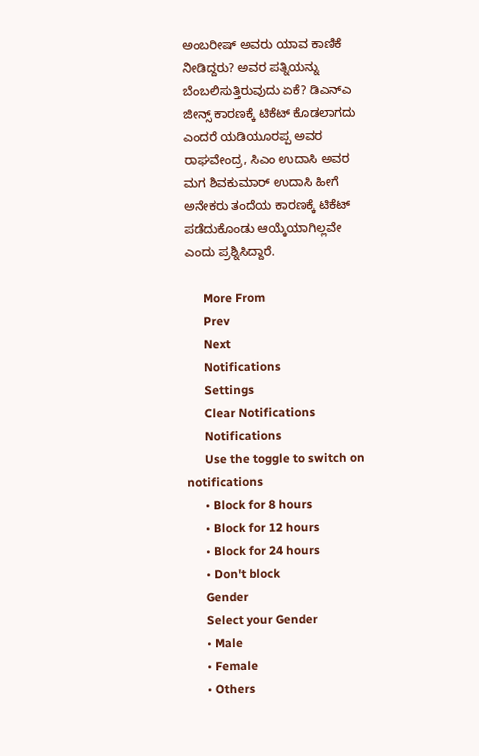ಅಂಬರೀಷ್ ಅವರು ಯಾವ ಕಾಣಿಕೆ ನೀಡಿದ್ದರು? ಅವರ ಪತ್ನಿಯನ್ನು ಬೆಂಬಲಿಸುತ್ತಿರುವುದು ಏಕೆ? ಡಿಎನ್‌ಎ ಜೀನ್ಸ್ ಕಾರಣಕ್ಕೆ ಟಿಕೆಟ್ ಕೊಡಲಾಗದು ಎಂದರೆ ಯಡಿಯೂರಪ್ಪ ಅವರ ರಾಘವೇಂದ್ರ, ಸಿಎಂ ಉದಾಸಿ ಅವರ ಮಗ ಶಿವಕುಮಾರ್ ಉದಾಸಿ ಹೀಗೆ ಅನೇಕರು ತಂದೆಯ ಕಾರಣಕ್ಕೆ ಟಿಕೆಟ್ ಪಡೆದುಕೊಂಡು ಆಯ್ಕೆಯಾಗಿಲ್ಲವೇ ಎಂದು ಪ್ರಶ್ನಿಸಿದ್ದಾರೆ.

      More From
      Prev
      Next
      Notifications
      Settings
      Clear Notifications
      Notifications
      Use the toggle to switch on notifications
      • Block for 8 hours
      • Block for 12 hours
      • Block for 24 hours
      • Don't block
      Gender
      Select your Gender
      • Male
      • Female
      • Others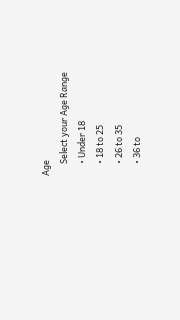Age
      Select your Age Range
      • Under 18
      • 18 to 25
      • 26 to 35
      • 36 to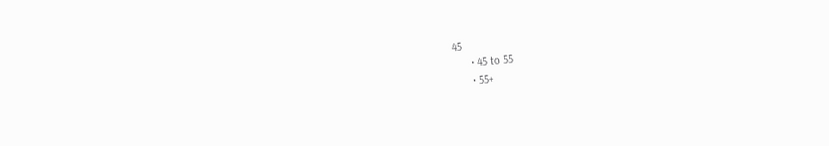45
      • 45 to 55
      • 55+